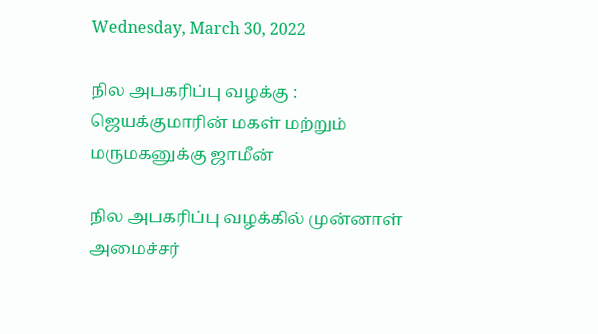Wednesday, March 30, 2022

நில அபகரிப்பு வழக்கு : ஜெயக்குமாரின் மகள் மற்றும் மருமகனுக்கு ஜாமீன்

நில அபகரிப்பு வழக்கில் முன்னாள் அமைச்சர்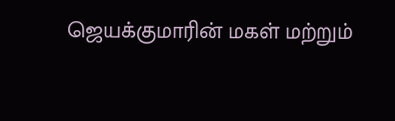ஜெயக்குமாரின் மகள் மற்றும்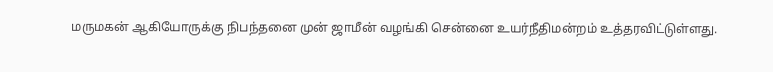மருமகன் ஆகியோருக்கு நிபந்தனை முன் ஜாமீன் வழங்கி சென்னை உயர்நீதிமன்றம் உத்தரவிட்டுள்ளது.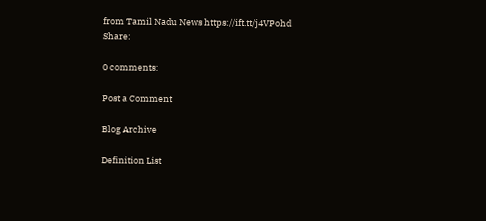from Tamil Nadu News https://ift.tt/j4VPohd
Share:

0 comments:

Post a Comment

Blog Archive

Definition List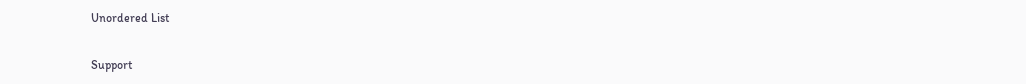Unordered List

Support